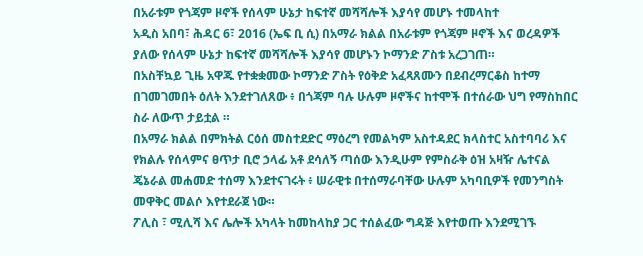በአራቱም የጎጃም ዞኖች የሰላም ሁኔታ ከፍተኛ መሻሻሎች እያሳየ መሆኑ ተመላከተ
አዲስ አበባ፣ ሕዳር 6፣ 2016 (ኤፍ ቢ ሲ) በአማራ ክልል በአራቱም የጎጃም ዞኖች እና ወረዳዎች ያለው የሰላም ሁኔታ ከፍተኛ መሻሻሎች እያሳየ መሆኑን ኮማንድ ፖስቱ አረጋገጠ።
በአስቸኳይ ጊዜ አዋጁ የተቋቋመው ኮማንድ ፖስት የዕቅድ አፈጻጸሙን በደብረማርቆስ ከተማ በገመገመበት ዕለት እንደተገለጸው ፥ በጎጃም ባሉ ሁሉም ዞኖችና ከተሞች በተሰራው ህግ የማስከበር ስራ ለውጥ ታይቷል ።
በአማራ ክልል በምክትል ርዕሰ መስተደድር ማዕረግ የመልካም አስተዳደር ክላስተር አስተባባሪ እና የክልሉ የሰላምና ፀጥታ ቢሮ ኃላፊ አቶ ደሳለኝ ጣሰው እንዲሁም የምስራቅ ዕዝ አዛዥ ሌተናል ጄኔራል መሐመድ ተሰማ እንደተናገሩት ፥ ሠራዊቱ በተሰማራባቸው ሁሉም አካባቢዎች የመንግስት መዋቅር መልሶ እየተደራጀ ነው።
ፖሊስ ፣ ሚሊሻ እና ሌሎች አካላት ከመከላከያ ጋር ተሰልፈው ግዳጅ እየተወጡ እንደሚገኙ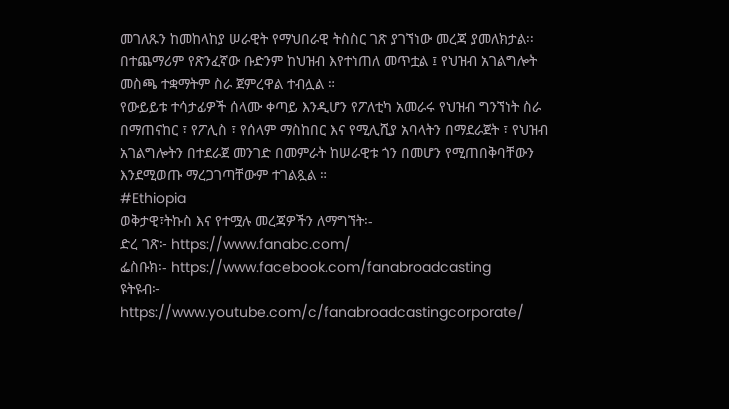መገለጹን ከመከላከያ ሠራዊት የማህበራዊ ትስስር ገጽ ያገኘነው መረጃ ያመለክታል፡፡
በተጨማሪም የጽንፈኛው ቡድንም ከህዝብ እየተነጠለ መጥቷል ፤ የህዝብ አገልግሎት መስጫ ተቋማትም ስራ ጀምረዋል ተብሏል ።
የውይይቱ ተሳታፊዎች ሰላሙ ቀጣይ እንዲሆን የፖለቲካ አመራሩ የህዝብ ግንኘነት ስራ በማጠናከር ፣ የፖሊስ ፣ የሰላም ማስከበር እና የሚሊሺያ አባላትን በማደራጀት ፣ የህዝብ አገልግሎትን በተደራጀ መንገድ በመምራት ከሠራዊቱ ጎን በመሆን የሚጠበቅባቸውን እንደሚወጡ ማረጋገጣቸውም ተገልጿል ።
#Ethiopia
ወቅታዊ፣ትኩስ እና የተሟሉ መረጃዎችን ለማግኘት፡-
ድረ ገጽ፦ https://www.fanabc.com/
ፌስቡክ፡- https://www.facebook.com/fanabroadcasting
ዩትዩብ፦ https://www.youtube.com/c/fanabroadcastingcorporate/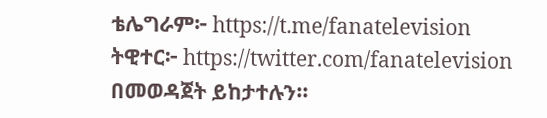ቴሌግራም፦ https://t.me/fanatelevision
ትዊተር፦ https://twitter.com/fanatelevision በመወዳጀት ይከታተሉን፡፡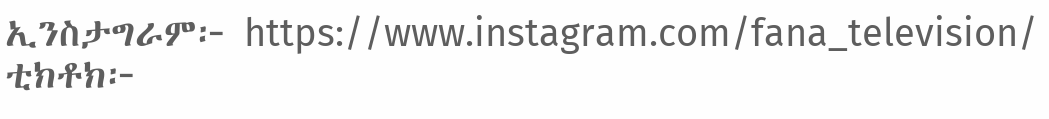ኢንስታግራም፦ https://www.instagram.com/fana_television/
ቲክቶክ፦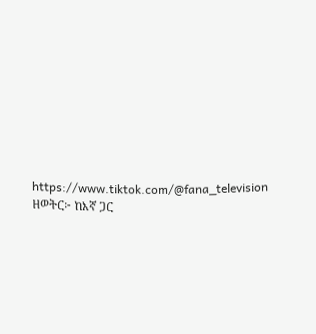https://www.tiktok.com/@fana_television
ዘወትር፦ ከእኛ ጋር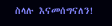ስላሉ እናመሰግናለን!